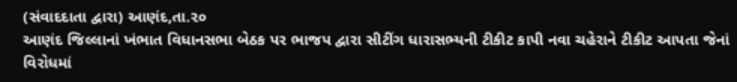(સંવાદદાતા દ્વારા) આણંદ,તા.૨૦
આણંદ જિલ્લાનાં ખંભાત વિધાનસભા બેઠક પર ભાજપ દ્વારા સીટીંગ ધારાસભ્યની ટીકીટ કાપી નવા ચહેરાને ટીકીટ આપતા જેનાં વિરોધમાં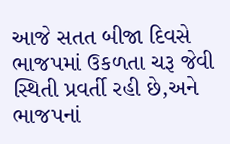આજે સતત બીજા દિવસે ભાજપમાં ઉકળતા ચરૂ જેવી સ્થિતી પ્રવર્તી રહી છે,અને ભાજપનાં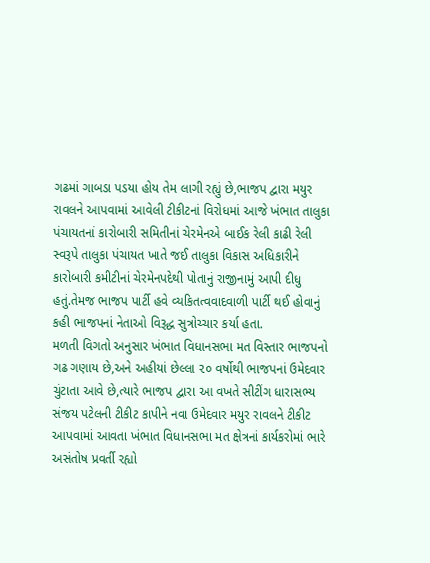ગઢમાં ગાબડા પડયા હોય તેમ લાગી રહ્યું છે,ભાજપ દ્વારા મયુર રાવલને આપવામાં આવેલી ટીકીટનાં વિરોધમાં આજે ખંભાત તાલુકા પંચાયતનાં કારોબારી સમિતીનાં ચેરમેનએ બાઈક રેલી કાઢી રેલી સ્વરૂપે તાલુકા પંચાયત ખાતે જઈ તાલુકા વિકાસ અધિકારીને કારોબારી કમીટીનાં ચેરમેનપદેથી પોતાનું રાજીનામું આપી દીધુ હતું.તેમજ ભાજપ પાર્ટી હવે વ્યકિતત્વવાદવાળી પાર્ટી થઈ હોવાનું કહી ભાજપનાં નેતાઓ વિરૂદ્ધ સુત્રોચ્ચાર કર્યા હતા.
મળતી વિગતો અનુસાર ખંભાત વિધાનસભા મત વિસ્તાર ભાજપનો ગઢ ગણાય છે,અને અહીયાં છેલ્લા ૨૦ વર્ષોથી ભાજપનાં ઉમેદવાર ચુંટાતા આવે છે,ત્યારે ભાજપ દ્વારા આ વખતે સીટીંગ ધારાસભ્ય સંજય પટેલની ટીકીટ કાપીને નવા ઉમેદવાર મયુર રાવલને ટીકીટ આપવામાં આવતા ખંભાત વિધાનસભા મત ક્ષેત્રનાં કાર્યકરોમાં ભારે અસંતોષ પ્રવર્તી રહ્યો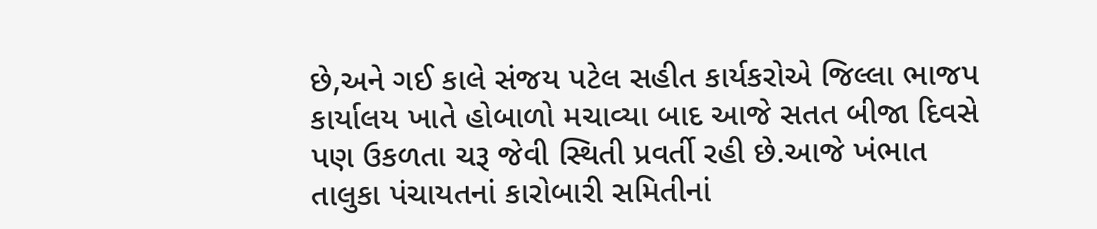છે,અને ગઈ કાલે સંજય પટેલ સહીત કાર્યકરોએ જિલ્લા ભાજપ કાર્યાલય ખાતે હોબાળો મચાવ્યા બાદ આજે સતત બીજા દિવસે પણ ઉકળતા ચરૂ જેવી સ્થિતી પ્રવર્તી રહી છે.આજે ખંભાત તાલુકા પંચાયતનાં કારોબારી સમિતીનાં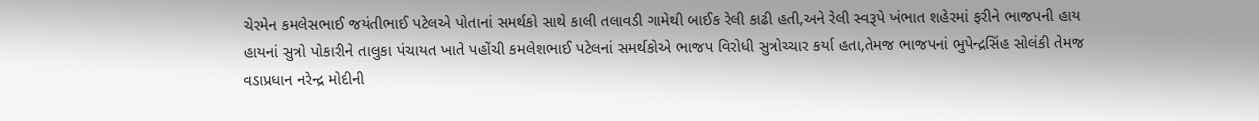ચેરમેન કમલેસભાઈ જયંતીભાઈ પટેલએ પોતાનાં સમર્થકો સાથે કાલી તલાવડી ગામેથી બાઈક રેલી કાઢી હતી,અને રેલી સ્વરૂપે ખંભાત શહેરમાં ફરીને ભાજપની હાય હાયનાં સુત્રો પોકારીને તાલુકા પંચાયત ખાતે પહોંચી કમલેશભાઈ પટેલનાં સમર્થકોએ ભાજપ વિરોધી સુત્રોચ્ચાર કર્યા હતા,તેમજ ભાજપનાં ભુપેન્દ્રસિંહ સોલંકી તેમજ વડાપ્રધાન નરેન્દ્ર મોદીની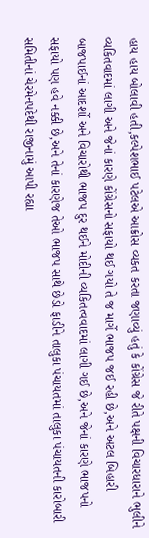હાય હાય બોલાવી હતી,કલ્પેશભાઈ પટેલએ આક્રોસ વ્યકત કરતા જણાવ્યું હતું કે કોંગ્રેસ જે રીતે પક્ષની વિચારધારાને ભુલીને વ્યકિતવાદમાં લાગી અને જેનાં કારણે કોંગ્રેસનો સફાયો થઈ ગયો તે જ માર્ગે ભાજપ જઈ રહી છે,અને અટલ બિહારી બાજપાઈનાં આદર્શો અને વિચારોથી ભાજપ દુર થઈને મોદીની વ્યકિતત્વવાદમાં લાગી ગઈ છે,અને જેનાં કારણે ભાજપનો સફાયો પણ હવે નક્કી છે,અને તેનાં કારણેજ તેઓ ભાજપ સાથે છેડો ફાડીને તાલુકા પંચાયતમાં તાલુકા પંચાયતની કારોબારી સમિતીનાં ચેરમેનપદેથી રાજીનામું આપી રહ્યા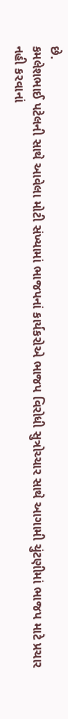છે.
કમલેશભાઈ પટેલની સાથે આવેલા મોટી સંખ્યામાં ભાજપનાં કાર્યકરોએ ભાજપ વિરોધી સુત્રોચ્ચાર સાથે આગામી ચુંટણીમાં ભાજપ માટે પ્રચાર નહી કરવાનાં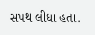સપથ લીધા હતા.